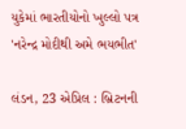યુકેમાં ભારતીયોનો ખુલ્લો પત્ર 'નરેન્દ્ર મોદીથી અમે ભયભીત'

લંડન, 23 એપ્રિલ : બ્રિટનની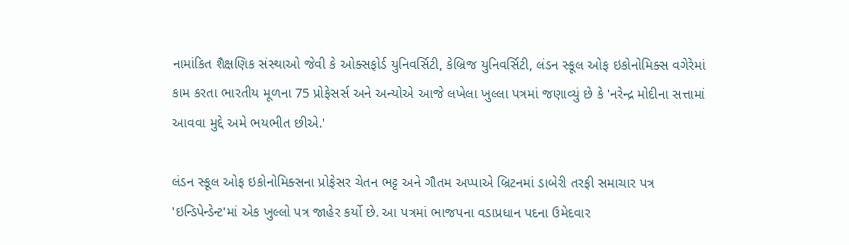નામાંકિત શૈક્ષણિક સંસ્થાઓ જેવી કે ઓક્સફોર્ડ યુનિવર્સિટી, કેબ્રિજ યુનિવર્સિટી, લંડન સ્કૂલ ઓફ ઇકોનોમિક્સ વગેરેમાં કામ કરતા ભારતીય મૂળના 75 પ્રોફેસર્સ અને અન્યોએ આજે લખેલા ખુલ્લા પત્રમાં જણાવ્યું છે કે 'નરેન્દ્ર મોદીના સત્તામાં આવવા મુદ્દે અમે ભયભીત છીએ.'

લંડન સ્કૂલ ઓફ ઇકોનોમિક્સના પ્રોફેસર ચેતન ભટ્ટ અને ગૌતમ અપ્પાએ બ્રિટનમાં ડાબેરી તરફી સમાચાર પત્ર 'ઇન્ડિપેન્ડેન્ટ'માં એક ખુલ્લો પત્ર જાહેર કર્યો છે. આ પત્રમાં ભાજપના વડાપ્રધાન પદના ઉમેદવાર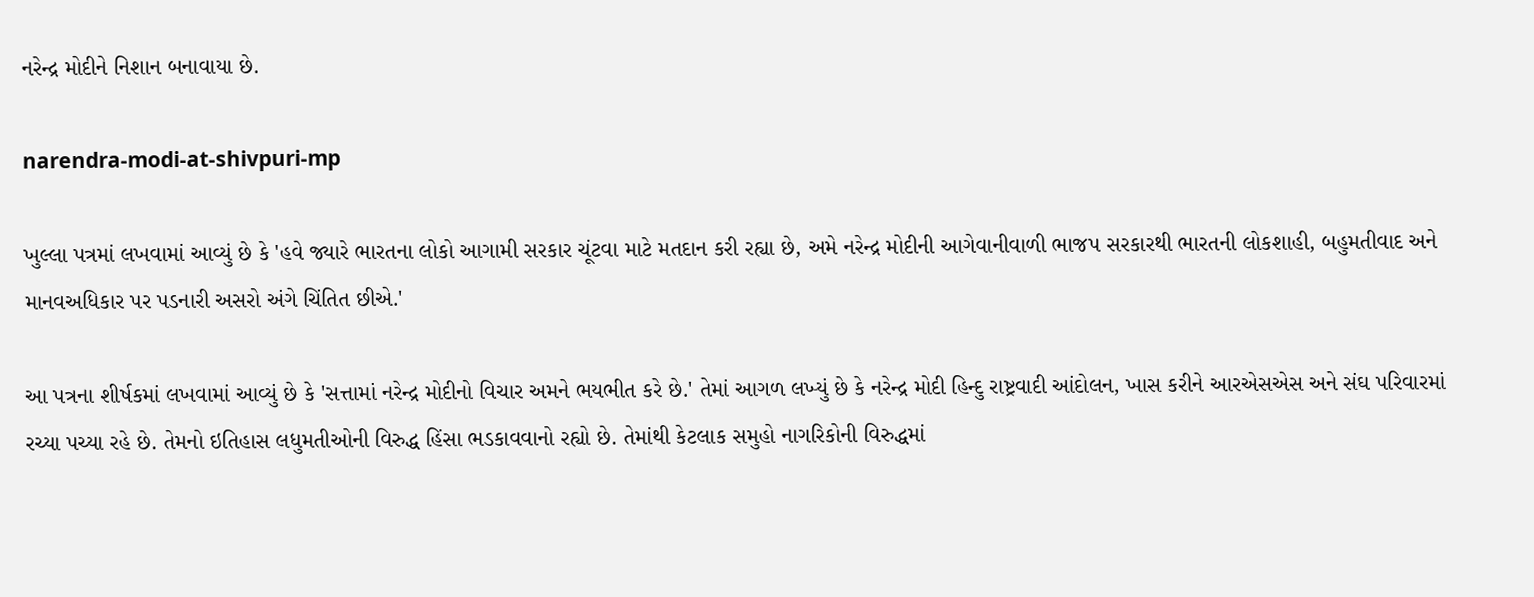નરેન્દ્ર મોદીને નિશાન બનાવાયા છે.

narendra-modi-at-shivpuri-mp

ખુલ્લા પત્રમાં લખવામાં આવ્યું છે કે 'હવે જ્યારે ભારતના લોકો આગામી સરકાર ચૂંટવા માટે મતદાન કરી રહ્યા છે, અમે નરેન્દ્ર મોદીની આગેવાનીવાળી ભાજપ સરકારથી ભારતની લોકશાહી, બહુમતીવાદ અને માનવઅધિકાર પર પડનારી અસરો અંગે ચિંતિત છીએ.'

આ પત્રના શીર્ષકમાં લખવામાં આવ્યું છે કે 'સત્તામાં નરેન્દ્ર મોદીનો વિચાર અમને ભયભીત કરે છે.' તેમાં આગળ લખ્યું છે કે નરેન્દ્ર મોદી હિન્દુ રાષ્ટ્રવાદી આંદોલન, ખાસ કરીને આરએસએસ અને સંઘ પરિવારમાં રચ્યા પચ્યા રહે છે. તેમનો ઇતિહાસ લધુમતીઓની વિરુદ્ધ હિંસા ભડકાવવાનો રહ્યો છે. તેમાંથી કેટલાક સમુહો નાગરિકોની વિરુદ્ધમાં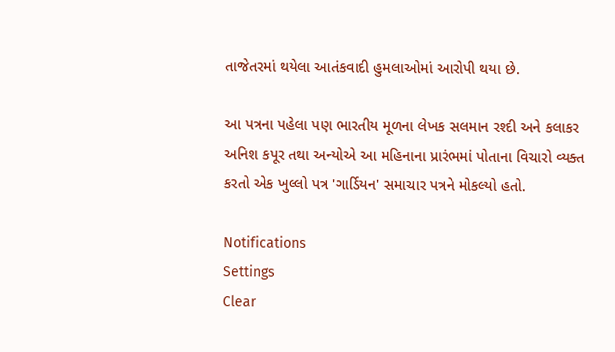તાજેતરમાં થયેલા આતંકવાદી હુમલાઓમાં આરોપી થયા છે.

આ પત્રના પહેલા પણ ભારતીય મૂળના લેખક સલમાન રશ્દી અને કલાકર અનિશ કપૂર તથા અન્યોએ આ મહિનાના પ્રારંભમાં પોતાના વિચારો વ્યક્ત કરતો એક ખુલ્લો પત્ર 'ગાર્ડિયન' સમાચાર પત્રને મોકલ્યો હતો.

Notifications
Settings
Clear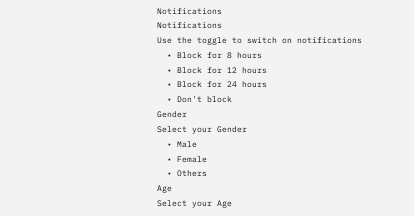Notifications
Notifications
Use the toggle to switch on notifications
  • Block for 8 hours
  • Block for 12 hours
  • Block for 24 hours
  • Don't block
Gender
Select your Gender
  • Male
  • Female
  • Others
Age
Select your Age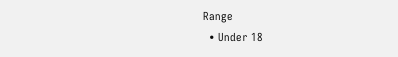Range
  • Under 18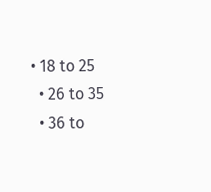• 18 to 25
  • 26 to 35
  • 36 to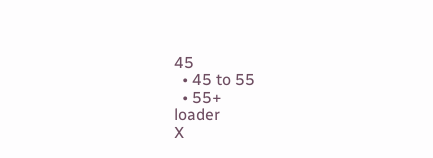45
  • 45 to 55
  • 55+
loader
X